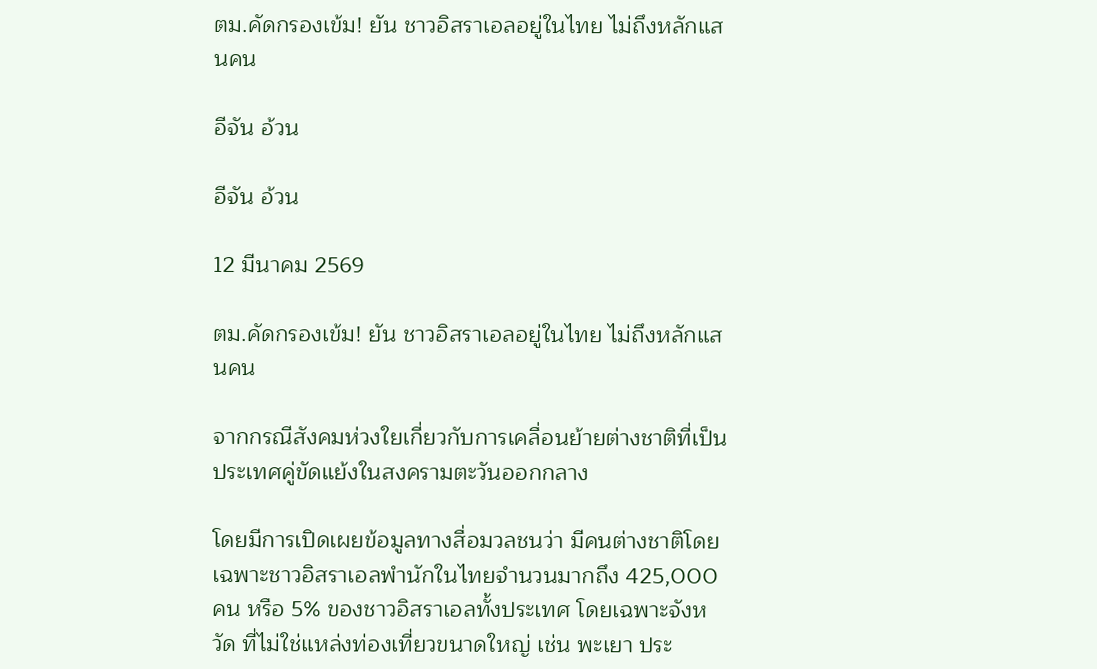ตม.คัดกรองเข้ม! ยัน ชาวอิสราเอลอยู่ในไทย ไม่ถึงหลักแสนคน

อีจัน อ้วน

อีจัน อ้วน

12 มีนาคม 2569

ตม.คัดกรองเข้ม! ยัน ชาวอิสราเอลอยู่ในไทย ไม่ถึงหลักแสนคน

จากกรณีสังคมห่วงใยเกี่ยวกับการเคลื่อนย้ายต่างชาติที่เป็นประเทศคู่ขัดแย้งในสงครามตะวันออกกลาง

โดยมีการเปิดเผยข้อมูลทางสื่อมวลชนว่า มีคนต่างชาติโดยเฉพาะชาวอิสราเอลพำนักในไทยจำนวนมากถึง 425,000 คน หรือ 5% ของชาวอิสราเอลทั้งประเทศ โดยเฉพาะจังหวัด ที่ไม่ใช่แหล่งท่องเที่ยวขนาดใหญ่ เช่น พะเยา ประ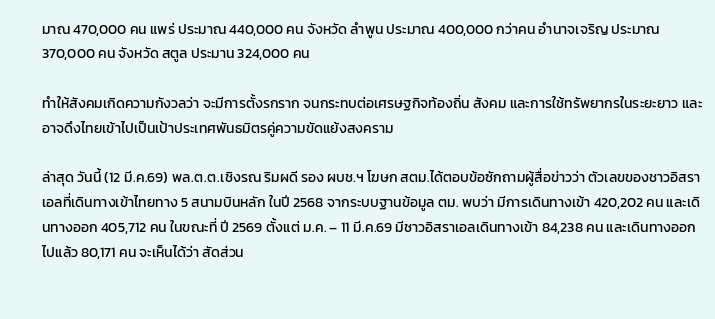มาณ 470,000 คน แพร่ ประมาณ 440,000 คน จังหวัด ลำพูน ประมาณ 400,000 กว่าคน อำนาจเจริญ ประมาณ 370,000 คน จังหวัด สตูล ประมาน 324,000 คน

ทำให้สังคมเกิดความกังวลว่า จะมีการตั้งรกราก จนกระทบต่อเศรษฐกิจท้องถิ่น สังคม และการใช้ทรัพยากรในระยะยาว และอาจดึงไทยเข้าไปเป็นเป้าประเทศพันธมิตรคู่ความขัดแย้งสงคราม

ล่าสุด วันนี้ (12 มี.ค.69) พล.ต.ต.เชิงรณ ริมผดี รอง ผบช.ฯ โฆษก สตม.ได้ตอบข้อซักถามผู้สื่อข่าวว่า ตัวเลขของชาวอิสราเอลที่เดินทางเข้าไทยทาง 5 สนามบินหลัก ในปี 2568 จากระบบฐานข้อมูล ตม. พบว่า มีการเดินทางเข้า 420,202 คน และเดินทางออก 405,712 คน ในขณะที่ ปี 2569 ตั้งแต่ ม.ค. – 11 มี.ค.69 มีชาวอิสราเอลเดินทางเข้า 84,238 คน และเดินทางออกไปแล้ว 80,171 คน จะเห็นได้ว่า สัดส่วน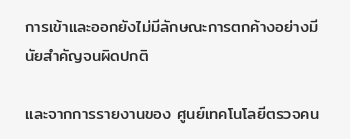การเข้าและออกยังไม่มีลักษณะการตกค้างอย่างมีนัยสำคัญจนผิดปกติ

และจากการรายงานของ ศูนย์เทคโนโลยีตรวจคน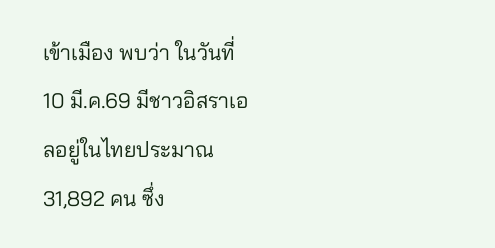เข้าเมือง พบว่า ในวันที่ 10 มี.ค.69 มีชาวอิสราเอลอยู่ในไทยประมาณ 31,892 คน ซึ่ง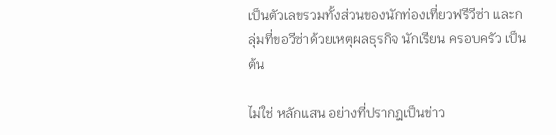เป็นตัวเลขรวมทั้งส่วนของนักท่องเที่ยวฟรีวีซ่า และกลุ่มที่ขอวีซ่าด้วยเหตุผลธุรกิจ นักเรียน ครอบครัว เป็นต้น

ไม่ใช่ หลักแสน อย่างที่ปรากฎเป็นข่าว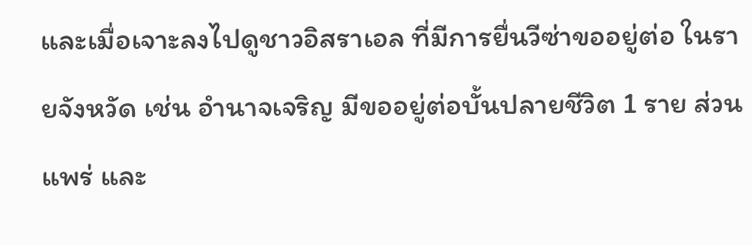และเมื่อเจาะลงไปดูชาวอิสราเอล ที่มีการยื่นวีซ่าขออยู่ต่อ ในรายจังหวัด เช่น อำนาจเจริญ มีขออยู่ต่อบั้นปลายชีวิต 1 ราย ส่วน แพร่ และ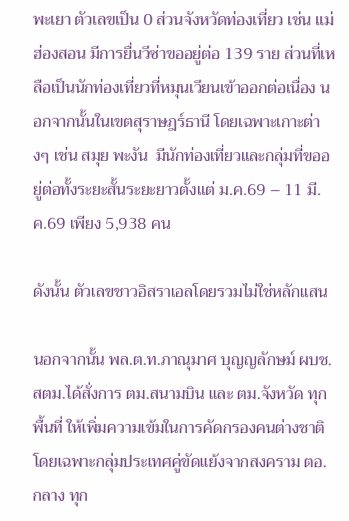พะเยา ตัวเลขเป็น 0 ส่วนจังหวัดท่องเที่ยว เช่น แม่ฮ่องสอน มีการยื่นวีซ่าขออยู่ต่อ 139 ราย ส่วนที่เหลือเป็นนักท่องเที่ยวที่หมุนเวียนเข้าออกต่อเนื่อง นอกจากนั้นในเขตสุราษฎร์ธานี โดยเฉพาะเกาะต่างๆ เช่น สมุย พะงัน  มีนักท่องเที่ยวและกลุ่มที่ขออยู่ต่อทั้งระยะสั้นระยะยาวตั้งแต่ ม.ค.69 – 11 มี.ค.69 เพียง 5,938 คน

ดังนั้น ตัวเลขชาวอิสราเอลโดยรวมไม่ใช่หลักแสน

นอกจากนั้น พล.ต.ท.ภาณุมาศ บุญญลักษม์ ผบช.สตม.ได้สั่งการ ตม.สนามบิน และ ตม.จังหวัด ทุกพื้นที่ ให้เพิ่มความเข้มในการคัดกรองคนต่างชาติ โดยเฉพาะกลุ่มประเทศคู่ขัดแย้งจากสงคราม ตอ.กลาง ทุก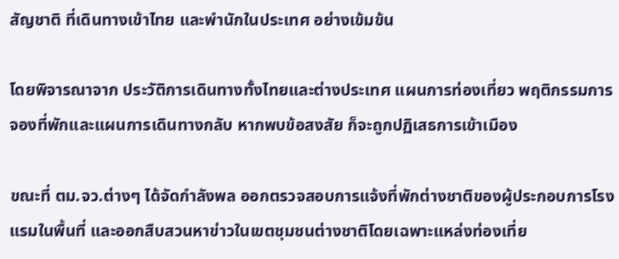สัญชาติ ที่เดินทางเข้าไทย และพำนักในประเทศ อย่างเข้มข้น

โดยพิจารณาจาก ประวัติการเดินทางทั้งไทยและต่างประเทศ แผนการท่องเที่ยว พฤติกรรมการจองที่พักและแผนการเดินทางกลับ หากพบข้อสงสัย ก็จะถูกปฏิเสธการเข้าเมือง

ขณะที่ ตม.จว.ต่างๆ ได้จัดกำลังพล ออกตรวจสอบการแจ้งที่พักต่างชาติของผู้ประกอบการโรงแรมในพื้นที่ และออกสืบสวนหาข่าวในเขตชุมชนต่างชาติโดยเฉพาะแหล่งท่องเที่ย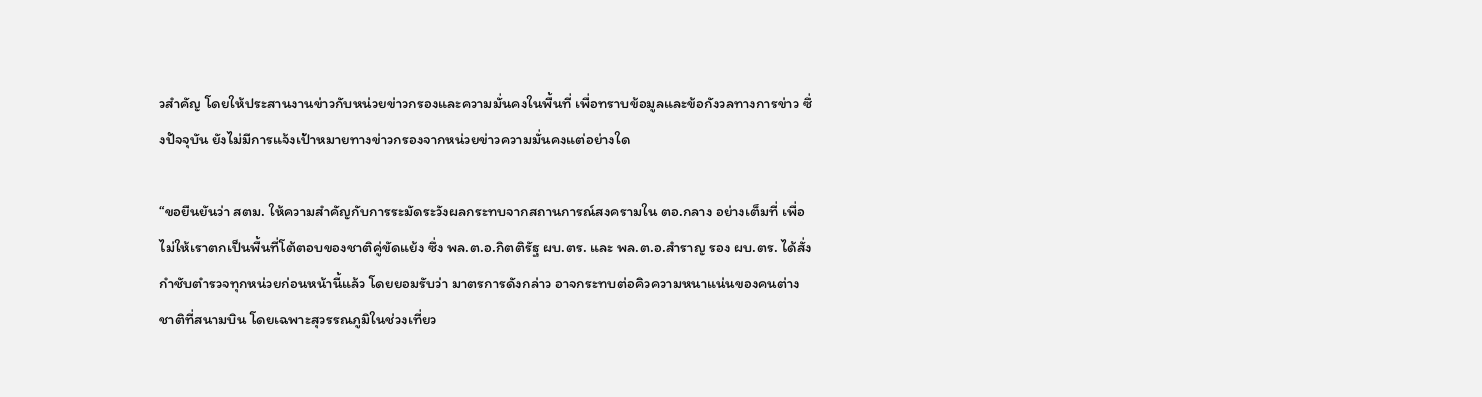วสำคัญ โดยให้ประสานงานข่าวกับหน่วยข่าวกรองและความมั่นคงในพื้นที่ เพื่อทราบข้อมูลและข้อกังวลทางการข่าว ซึ่งปัจจุบัน ยังไม่มีการแจ้งเป้าหมายทางข่าวกรองจากหน่วยข่าวความมั่นคงแต่อย่างใด

“ขอยืนยันว่า สตม. ให้ความสำคัญกับการระมัดระวังผลกระทบจากสถานการณ์สงครามใน ตอ.กลาง อย่างเต็มที่ เพื่อไม่ให้เราตกเป็นพื้นที่โต้ตอบของชาติคู่ขัดแย้ง ซึ่ง พล.ต.อ.กิตติรัฐ ผบ.ตร. และ พล.ต.อ.สำราญ รอง ผบ.ตร. ได้สั่งกำชับตำรวจทุกหน่วยก่อนหน้านี้แล้ว โดยยอมรับว่า มาตรการดังกล่าว อาจกระทบต่อคิวความหนาแน่นของคนต่างชาติที่สนามบิน โดยเฉพาะสุวรรณภูมิในช่วงเที่ยว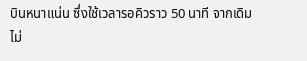บินหนาแน่น ซึ่งใช้เวลารอคิวราว 50 นาที จากเดิมไม่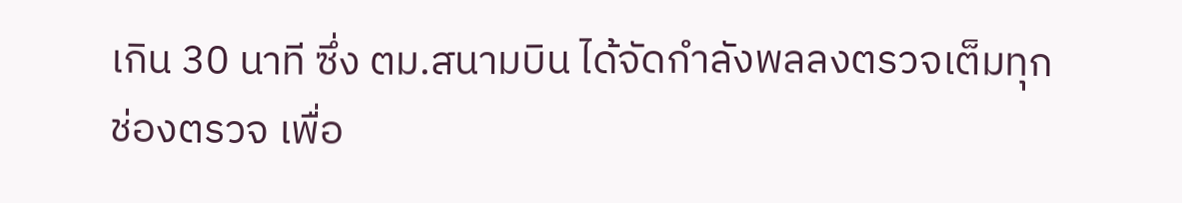เกิน 30 นาที ซึ่ง ตม.สนามบิน ได้จัดกำลังพลลงตรวจเต็มทุกช่องตรวจ เพื่อ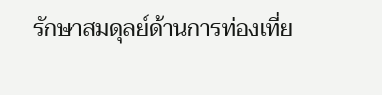รักษาสมดุลย์ด้านการท่องเที่ย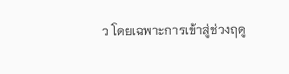ว โดยเฉพาะการเข้าสู่ช่วงฤดู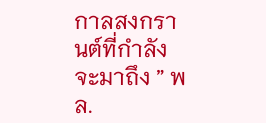กาลสงกรานต์ที่กำลังจะมาถึง ” พล.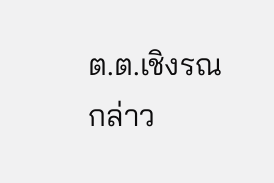ต.ต.เชิงรณ กล่าว